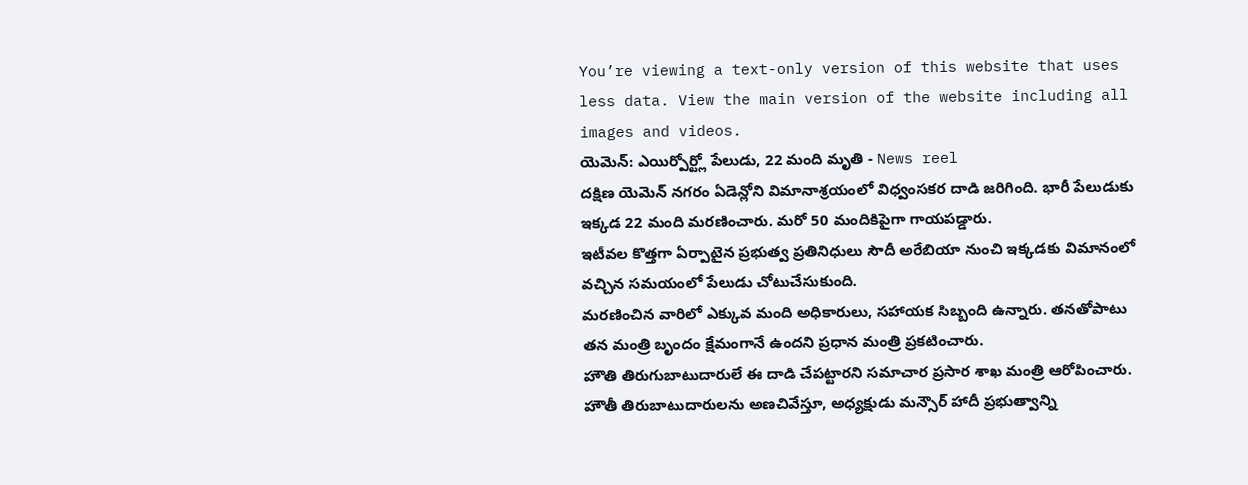You’re viewing a text-only version of this website that uses less data. View the main version of the website including all images and videos.
యెమెన్: ఎయిర్పోర్ట్లో పేలుడు, 22 మంది మృతి - News reel
దక్షిణ యెమెన్ నగరం ఏడెన్లోని విమానాశ్రయంలో విధ్వంసకర దాడి జరిగింది. భారీ పేలుడుకు ఇక్కడ 22 మంది మరణించారు. మరో 50 మందికిపైగా గాయపడ్డారు.
ఇటీవల కొత్తగా ఏర్పాటైన ప్రభుత్వ ప్రతినిధులు సౌదీ అరేబియా నుంచి ఇక్కడకు విమానంలో వచ్చిన సమయంలో పేలుడు చోటుచేసుకుంది.
మరణించిన వారిలో ఎక్కువ మంది అధికారులు, సహాయక సిబ్బంది ఉన్నారు. తనతోపాటు తన మంత్రి బృందం క్షేమంగానే ఉందని ప్రధాన మంత్రి ప్రకటించారు.
హౌతి తిరుగుబాటుదారులే ఈ దాడి చేపట్టారని సమాచార ప్రసార శాఖ మంత్రి ఆరోపించారు.
హౌతీ తిరుబాటుదారులను అణచివేస్తూ, అధ్యక్షుడు మన్సౌర్ హాదీ ప్రభుత్వాన్ని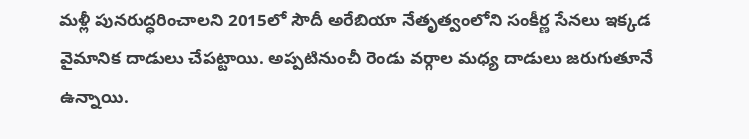మళ్లీ పునరుద్ధరించాలని 2015లో సౌదీ అరేబియా నేతృత్వంలోని సంకీర్ణ సేనలు ఇక్కడ వైమానిక దాడులు చేపట్టాయి. అప్పటినుంచీ రెండు వర్గాల మధ్య దాడులు జరుగుతూనే ఉన్నాయి.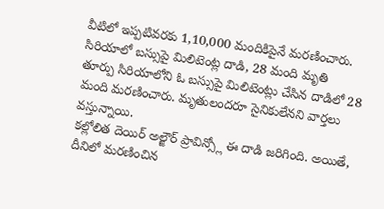వీటిలో ఇప్పటివరకు 1,10,000 మందికిపైనే మరణించారు.
సిరియాలో బస్సుపై మిలిటెంట్ల దాడి, 28 మంది మృతి
తూర్పు సిరియాలోని ఓ బస్సుపై మిలిటెంట్లు చేసిన దాడిలో 28 మంది మరణించారు. మృతులందరూ సైనికులేనని వార్తలు వస్తున్నాయి.
కల్లోలిత దెయిర్ అల్జౌర్ ప్రావిన్స్లో ఈ దాడి జరిగింది. అయితే, దీనిలో మరణించిన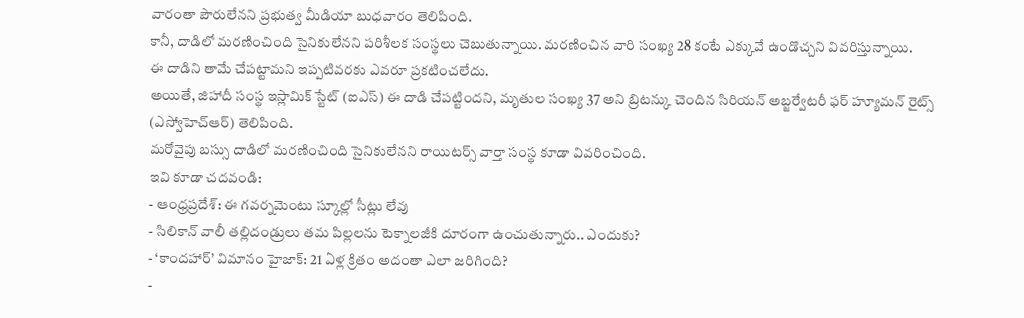వారంతా పౌరులేనని ప్రభుత్వ మీడియా బుధవారం తెలిపింది.
కానీ, దాడిలో మరణించింది సైనికులేనని పరిశీలక సంస్థలు చెబుతున్నాయి. మరణించిన వారి సంఖ్య 28 కంటే ఎక్కువే ఉండొచ్చని వివరిస్తున్నాయి.
ఈ దాడిని తామే చేపట్టామని ఇప్పటివరకు ఎవరూ ప్రకటించలేదు.
అయితే, జిహాదీ సంస్థ ఇస్లామిక్ స్టేట్ (ఐఎస్) ఈ దాడి చేపట్టిందని, మృతుల సంఖ్య 37 అని బ్రిటన్కు చెందిన సిరియన్ అబ్జర్వేటరీ ఫర్ హ్యూమన్ రైట్స్ (ఎస్వోహెచ్ఆర్) తెలిపింది.
మరోవైపు బస్సు దాడిలో మరణించింది సైనికులేనని రాయిటర్స్ వార్తా సంస్థ కూడా వివరించింది.
ఇవి కూడా చదవండి:
- ఆంధ్రప్రదేశ్: ఈ గవర్నమెంటు స్కూల్లో సీట్లు లేవు
- సిలికాన్ వాలీ తల్లిదండ్రులు తమ పిల్లలను టెక్నాలజీకి దూరంగా ఉంచుతున్నారు.. ఎందుకు?
- ‘కాందహార్’ విమానం హైజాక్: 21 ఏళ్ల క్రితం అదంతా ఎలా జరిగింది?
-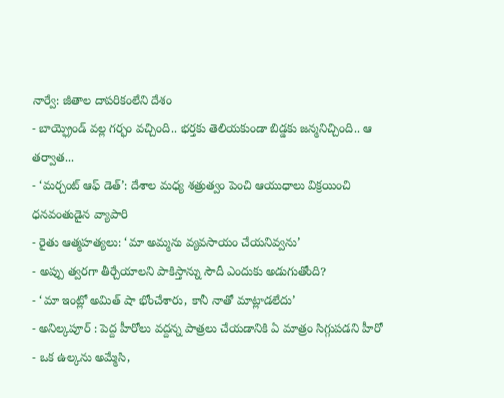నార్వే: జీతాల దాపరికంలేని దేశం
- బాయ్ఫ్రెండ్ వల్ల గర్భం వచ్చింది.. భర్తకు తెలియకుండా బిడ్డకు జన్మనిచ్చింది.. ఆ తర్వాత...
- ‘మర్చంట్ ఆఫ్ డెత్’: దేశాల మధ్య శత్రుత్వం పెంచి ఆయుధాలు విక్రయించి ధనవంతుడైన వ్యాపారి
- రైతు ఆత్మహత్యలు: ‘మా అమ్మను వ్యవసాయం చేయనివ్వను’
- అప్పు త్వరగా తీర్చేయాలని పాకిస్తాన్ను సౌదీ ఎందుకు అడుగుతోంది?
- ‘మా ఇంట్లో అమిత్ షా భోంచేశారు, కానీ నాతో మాట్లాడలేదు’
- అనిల్కపూర్ : పెద్ద హీరోలు వద్దన్న పాత్రలు చేయడానికి ఏ మాత్రం సిగ్గుపడని హీరో
- ఒక ఉల్కను అమ్మేసి,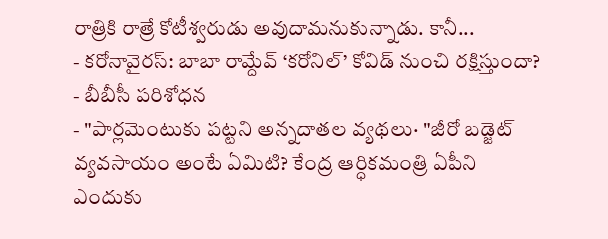రాత్రికి రాత్రే కోటీశ్వరుడు అవుదామనుకున్నాడు. కానీ...
- కరోనావైరస్: బాబా రామ్దేవ్ ‘కరోనిల్’ కోవిడ్ నుంచి రక్షిస్తుందా? - బీబీసీ పరిశోధన
- "పార్లమెంటుకు పట్టని అన్నదాతల వ్యథలు· "జీరో బడ్జెట్ వ్యవసాయం అంటే ఏమిటి? కేంద్ర ఆర్ధికమంత్రి ఏపీని ఎందుకు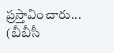ప్రస్తావించారు...
(బీబీసీ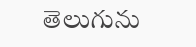తెలుగును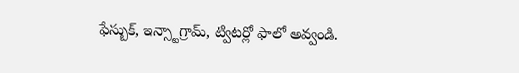ఫేస్బుక్, ఇన్స్టాగ్రామ్, ట్విటర్లో ఫాలో అవ్వండి.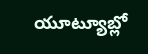యూట్యూబ్లో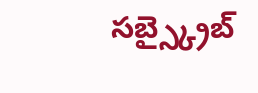సబ్స్క్రైబ్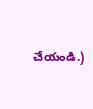చేయండి.)